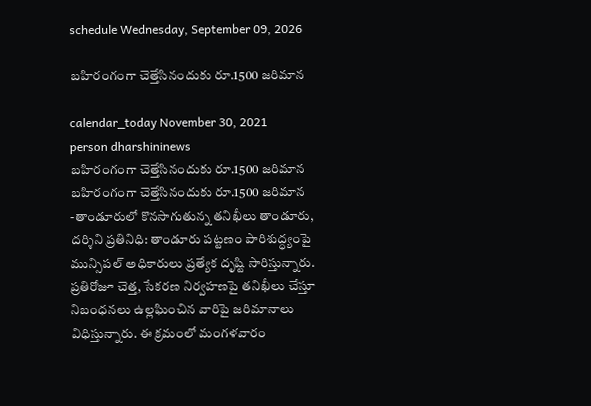schedule Wednesday, September 09, 2026

బ‌హిరంగంగా చెత్తేసినందుకు రూ.1500 జరిమాన

calendar_today November 30, 2021
person dharshininews
బ‌హిరంగంగా చెత్తేసినందుకు రూ.1500 జరిమాన
బ‌హిరంగంగా చెత్తేసినందుకు రూ.1500 జరిమాన -తాండూరులో కొనసాగుతున్న తనిఖీలు తాండూరు, దర్శిని ప్రతినిధి: తాండూరు పట్టణం పారిశుద్ధ్యంపై మున్సిప‌ల్ అధికారులు ప్రత్యేక దృష్టి సారిస్తున్నారు. ప్ర‌తిరోజూ చెత్త, సేకరణ నిర్వహణపై తనిఖీలు చేస్తూ నిబంధనలు ఉల్లఘించిన వారిపై జరిమానాలు విధిస్తున్నారు. ఈ క్రమంలో మంగళవారం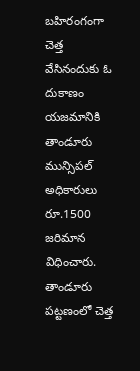బ‌హిరంగంగా చెత్త వేసినందుకు ఓ దుకాణం యజమానికి తాండూరు మున్సిపల్ అధికారులు రూ.1500 జరిమాన విధించారు. తాండూరు పట్టణంలో చెత్త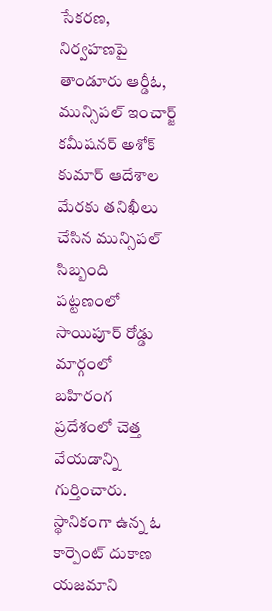సేకరణ, నిర్వహణపై తాండూరు ఆర్డీఓ, మున్సిపల్ ఇంచార్జ్ కమీషనర్ అశోక్ కుమార్ ఆదేశాల మేరకు తనిఖీలు చేసిన మున్సిపల్ సిబ్బంది పట్టణంలో సాయిపూర్ రోడ్డు మార్గంలో బ‌హిరంగ ప్ర‌దేశంలో చెత్త వేయ‌డాన్ని గుర్తించారు. స్థానికంగా ఉన్న ఓ కార్పెంట్ దుకాణ యజమాని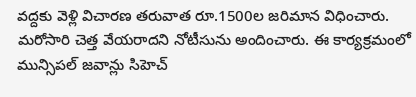వ‌ద్ద‌కు వెళ్లి విచార‌ణ త‌రువాత‌ రూ.1500ల జరిమాన విధించారు. మరోసారి చెత్త వేయరాదని నోటీసును అందించారు. ఈ కార్యక్రమంలో మున్సిపల్ జవాన్లు సిహెచ్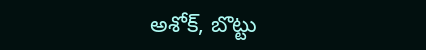అశోక్, బొట్టు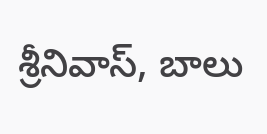శ్రీనివాస్, బాలు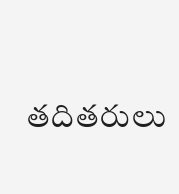తదితరులు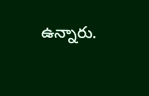ఉన్నారు.